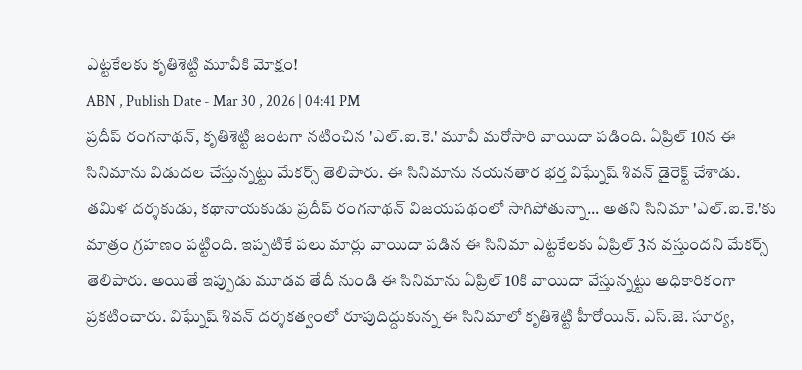ఎట్టకేలకు కృతిశెట్టి మూవీకి మోక్షం!
ABN , Publish Date - Mar 30 , 2026 | 04:41 PM
ప్రదీప్ రంగనాథన్, కృతిశెట్టి జంటగా నటించిన 'ఎల్.ఐ.కె.' మూవీ మరోసారి వాయిదా పడింది. ఏప్రిల్ 10న ఈ సినిమాను విడుదల చేస్తున్నట్టు మేకర్స్ తెలిపారు. ఈ సినిమాను నయనతార భర్త విఘ్నేష్ శివన్ డైరెక్ట్ చేశాడు.
తమిళ దర్శకుడు, కథానాయకుడు ప్రదీప్ రంగనాథన్ విజయపథంలో సాగిపోతున్నా... అతని సినిమా 'ఎల్.ఐ.కె.'కు మాత్రం గ్రహణం పట్టింది. ఇప్పటికే పలు మార్లు వాయిదా పడిన ఈ సినిమా ఎట్టకేలకు ఏప్రిల్ 3న వస్తుందని మేకర్స్ తెలిపారు. అయితే ఇప్పుడు మూడవ తేదీ నుండి ఈ సినిమాను ఏప్రిల్ 10కి వాయిదా వేస్తున్నట్టు అధికారికంగా ప్రకటించారు. విఘ్నేష్ శివన్ దర్శకత్వంలో రూపుదిద్దుకున్న ఈ సినిమాలో కృతిశెట్టి హీరోయిన్. ఎస్.జె. సూర్య,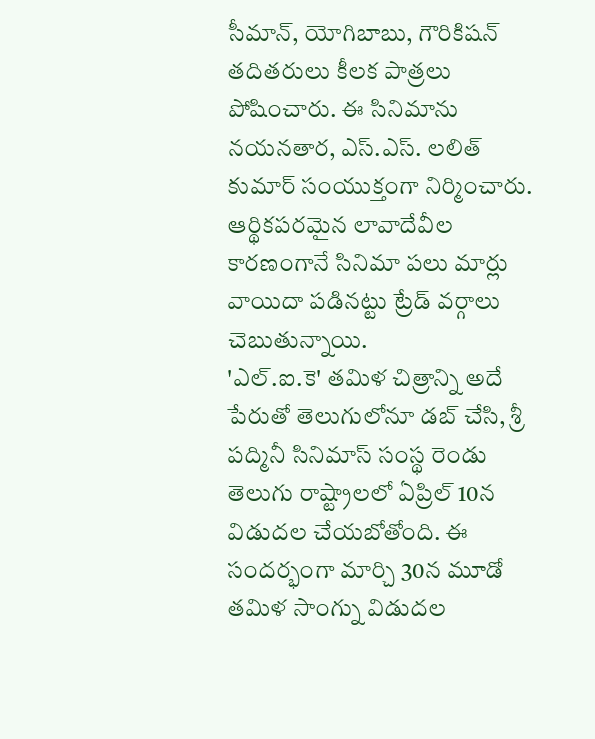సీమాన్, యోగిబాబు, గౌరికిషన్ తదితరులు కీలక పాత్రలు పోషించారు. ఈ సినిమాను నయనతార, ఎస్.ఎస్. లలిత్ కుమార్ సంయుక్తంగా నిర్మించారు. ఆర్థికపరమైన లావాదేవీల కారణంగానే సినిమా పలు మార్లు వాయిదా పడినట్టు ట్రేడ్ వర్గాలు చెబుతున్నాయి.
'ఎల్.ఐ.కె' తమిళ చిత్రాన్ని అదే పేరుతో తెలుగులోనూ డబ్ చేసి, శ్రీ పద్మినీ సినిమాస్ సంస్థ రెండు తెలుగు రాష్ట్రాలలో ఏప్రిల్ 10న విడుదల చేయబోతోంది. ఈ సందర్భంగా మార్చి 30న మూడో తమిళ సాంగ్ను విడుదల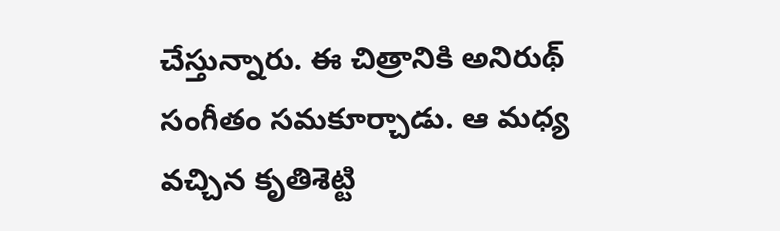చేస్తున్నారు. ఈ చిత్రానికి అనిరుథ్ సంగీతం సమకూర్చాడు. ఆ మధ్య వచ్చిన కృతిశెట్టి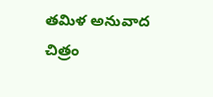తమిళ అనువాద చిత్రం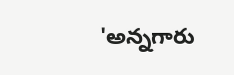'అన్నగారు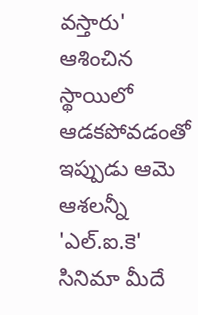వస్తారు' ఆశించిన స్థాయిలో ఆడకపోవడంతో ఇప్పుడు ఆమె ఆశలన్నీ 'ఎల్.ఐ.కె' సినిమా మీదే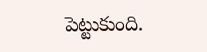పెట్టుకుంది.